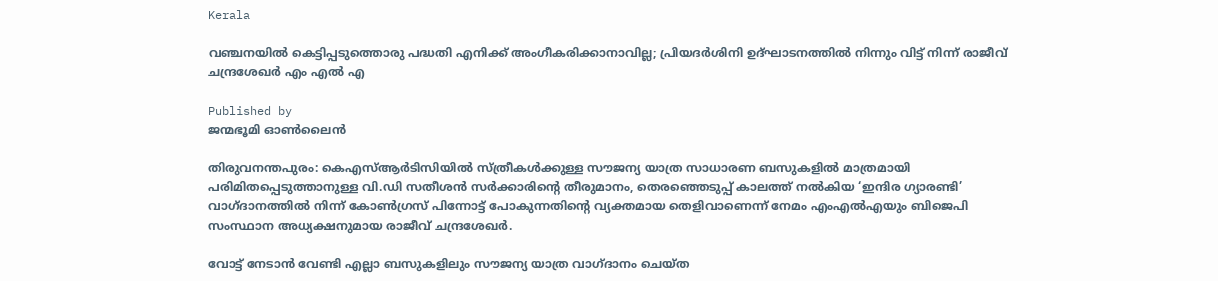Kerala

വഞ്ചനയിൽ കെട്ടിപ്പടുത്തൊരു പദ്ധതി എനിക്ക് അംഗീകരിക്കാനാവില്ല; പ്രിയദർശിനി ഉദ്ഘാടനത്തിൽ നിന്നും വിട്ട് നിന്ന് രാജീവ് ചന്ദ്രശേഖർ എം എൽ എ

Published by
ജന്മഭൂമി ഓണ്‍ലൈന്‍

തിരുവനന്തപുരം: കെഎസ്ആർടിസിയിൽ സ്ത്രീകൾക്കുള്ള സൗജന്യ യാത്ര സാധാരണ ബസുകളിൽ മാത്രമായി പരിമിതപ്പെടുത്താനുള്ള വി.ഡി സതീശൻ സർക്കാരിന്റെ തീരുമാനം, തെരഞ്ഞെടുപ്പ് കാലത്ത് നൽകിയ ‘ഇന്ദിര ഗ്യാരണ്ടി’ വാഗ്ദാനത്തിൽ നിന്ന് കോൺഗ്രസ് പിന്നോട്ട് പോകുന്നതിന്റെ വ്യക്തമായ തെളിവാണെന്ന് നേമം എംഎൽഎയും ബിജെപി സംസ്ഥാന അധ്യക്ഷനുമായ രാജീവ് ചന്ദ്രശേഖർ.

വോട്ട് നേടാൻ വേണ്ടി എല്ലാ ബസുകളിലും സൗജന്യ യാത്ര വാഗ്ദാനം ചെയ്ത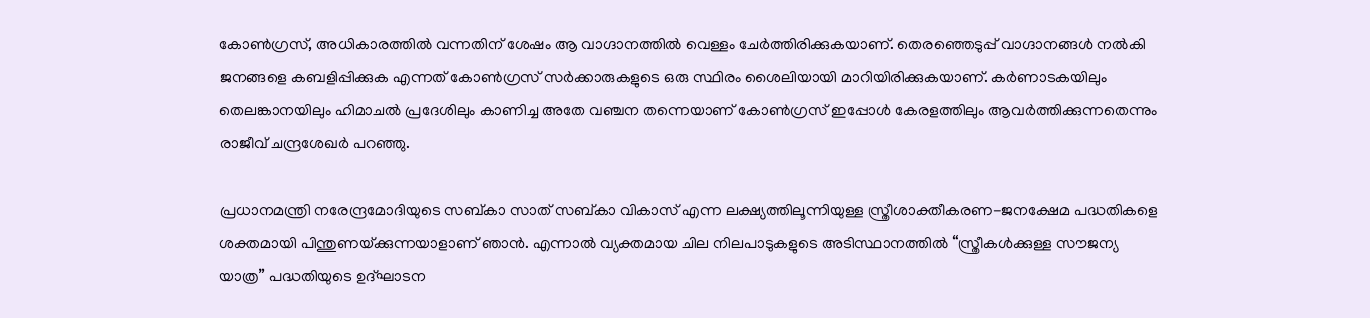കോൺഗ്രസ്, അധികാരത്തിൽ വന്നതിന് ശേഷം ആ വാഗ്ദാനത്തിൽ വെള്ളം ചേർത്തിരിക്കുകയാണ്. തെരഞ്ഞെടുപ്പ് വാഗ്ദാനങ്ങൾ നൽകി ജനങ്ങളെ കബളിപ്പിക്കുക എന്നത് കോൺഗ്രസ് സർക്കാരുകളുടെ ഒരു സ്ഥിരം ശൈലിയായി മാറിയിരിക്കുകയാണ്. കർണാടകയിലും തെലങ്കാനയിലും ഹിമാചൽ പ്രദേശിലും കാണിച്ച അതേ വഞ്ചന തന്നെയാണ് കോൺഗ്രസ് ഇപ്പോൾ കേരളത്തിലും ആവർത്തിക്കുന്നതെന്നും രാജീവ് ചന്ദ്രശേഖർ പറഞ്ഞു.

പ്രധാനമന്ത്രി നരേന്ദ്രമോദിയുടെ സബ്കാ സാത് സബ്കാ വികാസ് എന്ന ലക്ഷ്യത്തിലൂന്നിയുള്ള സ്ത്രീശാക്തീകരണ-ജനക്ഷേമ പദ്ധതികളെ ശക്തമായി പിന്തുണയ്‌ക്കുന്നയാളാണ് ഞാൻ. എന്നാൽ വ്യക്തമായ ചില നിലപാടുകളുടെ അടിസ്ഥാനത്തിൽ “സ്ത്രീകൾക്കുള്ള സൗജന്യ യാത്ര” പദ്ധതിയുടെ ഉദ്ഘാടന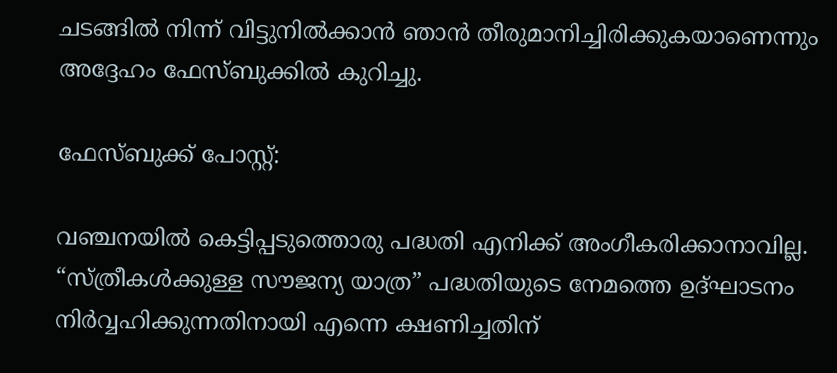ചടങ്ങിൽ നിന്ന് വിട്ടുനിൽക്കാൻ ഞാൻ തീരുമാനിച്ചിരിക്കുകയാണെന്നും അദ്ദേഹം ഫേസ്ബുക്കിൽ കുറിച്ചു.

ഫേസ്ബുക്ക് പോസ്റ്റ്:

വഞ്ചനയിൽ കെട്ടിപ്പടുത്തൊരു പദ്ധതി എനിക്ക് അംഗീകരിക്കാനാവില്ല.
“സ്ത്രീകൾക്കുള്ള സൗജന്യ യാത്ര” പദ്ധതിയുടെ നേമത്തെ ഉദ്ഘാടനം നിർവ്വഹിക്കുന്നതിനായി എന്നെ ക്ഷണിച്ചതിന്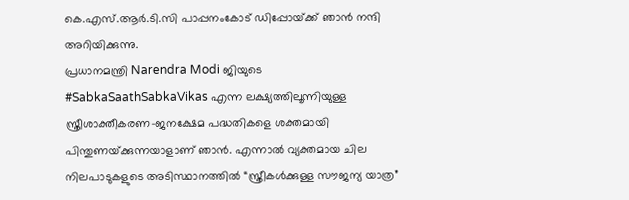കെ.എസ്.ആർ.ടി.സി പാപ്പനംകോട് ഡിപ്പോയ്‌ക്ക് ഞാൻ നന്ദി അറിയിക്കുന്നു.
പ്രധാനമന്ത്രി Narendra Modi ജിയുടെ #SabkaSaathSabkaVikas എന്ന ലക്ഷ്യത്തിലൂന്നിയുള്ള സ്ത്രീശാക്തീകരണ-ജനക്ഷേമ പദ്ധതികളെ ശക്തമായി പിന്തുണയ്‌ക്കുന്നയാളാണ് ഞാൻ. എന്നാൽ വ്യക്തമായ ചില നിലപാടുകളുടെ അടിസ്ഥാനത്തിൽ “സ്ത്രീകൾക്കുള്ള സൗജന്യ യാത്ര”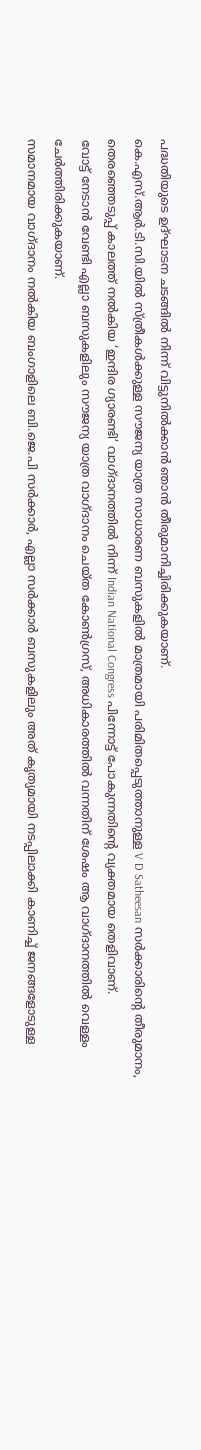പദ്ധതിയുടെ ഉദ്ഘാടന ചടങ്ങിൽ നിന്ന് വിട്ടുനിൽക്കാൻ ഞാൻ തീരുമാനിച്ചിരിക്കുകയാണ്.
കെ.എസ്.ആർ.ടി.സി.യിൽ സ്ത്രീകൾക്കുള്ള സൗജന്യ യാത്ര സാധാരണ ബസുകളിൽ മാത്രമായി പരിമിതപ്പെടുത്താനുള്ള V D Satheesan സർക്കാരിന്റെ തീരുമാനം, തെരഞ്ഞെടുപ്പ് കാലത്ത് നൽകിയ ‘ഇന്ദിര ഗ്യാരണ്ടി’ വാഗ്ദാനത്തിൽ നിന്ന് Indian National Congress പിന്നോട്ട് പോകുന്നതിന്റെ വ്യക്തമായ തെളിവാണ്.
വോട്ട് നേടാൻ വേണ്ടി എല്ലാ ബസുകളിലും സൗജന്യ യാത്ര വാഗ്ദാനം ചെയ്ത കോൺഗ്രസ്, അധികാരത്തിൽ വന്നതിന് ശേഷം ആ വാഗ്ദാനത്തിൽ വെള്ളം ചേർത്തിരിക്കുകയാണ്.
സമാനമായ വാഗ്ദാനം നൽകിയ ബംഗാളിലെ ബി.ജെ.പി സർക്കാർ, എല്ലാ സർക്കാർ ബസുകളിലും അത് കൃത്യമായി നടപ്പിലാക്കി കാണിച്ച് ജനങ്ങളോടുള്ള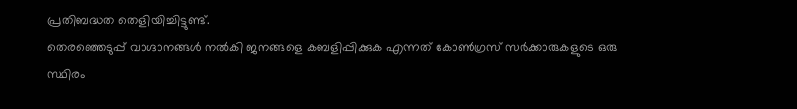പ്രതിബദ്ധത തെളിയിച്ചിട്ടുണ്ട്.
തെരഞ്ഞെടുപ്പ് വാഗ്ദാനങ്ങൾ നൽകി ജനങ്ങളെ കബളിപ്പിക്കുക എന്നത് കോൺഗ്രസ് സർക്കാരുകളുടെ ഒരു സ്ഥിരം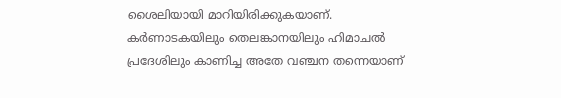ശൈലിയായി മാറിയിരിക്കുകയാണ്. കർണാടകയിലും തെലങ്കാനയിലും ഹിമാചൽ പ്രദേശിലും കാണിച്ച അതേ വഞ്ചന തന്നെയാണ്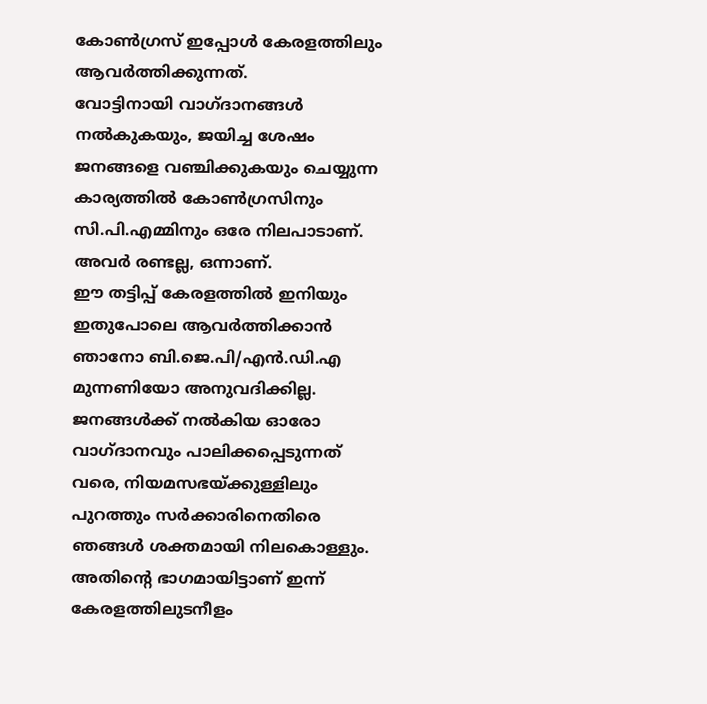കോൺഗ്രസ് ഇപ്പോൾ കേരളത്തിലും ആവർത്തിക്കുന്നത്.
വോട്ടിനായി വാഗ്ദാനങ്ങൾ നൽകുകയും, ജയിച്ച ശേഷം ജനങ്ങളെ വഞ്ചിക്കുകയും ചെയ്യുന്ന കാര്യത്തിൽ കോൺഗ്രസിനും സി.പി.എമ്മിനും ഒരേ നിലപാടാണ്. അവർ രണ്ടല്ല, ഒന്നാണ്.
ഈ തട്ടിപ്പ് കേരളത്തിൽ ഇനിയും ഇതുപോലെ ആവർത്തിക്കാൻ ഞാനോ ബി.ജെ.പി/എൻ.ഡി.എ മുന്നണിയോ അനുവദിക്കില്ല.
ജനങ്ങൾക്ക് നൽകിയ ഓരോ വാഗ്ദാനവും പാലിക്കപ്പെടുന്നത് വരെ, നിയമസഭയ്‌ക്കുള്ളിലും പുറത്തും സർക്കാരിനെതിരെ ഞങ്ങൾ ശക്തമായി നിലകൊള്ളും. അതിന്റെ ഭാഗമായിട്ടാണ് ഇന്ന് കേരളത്തിലുടനീളം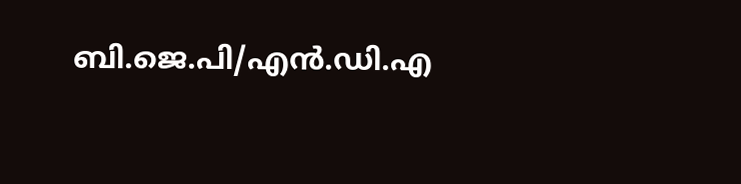ബി.ജെ.പി/എൻ.ഡി.എ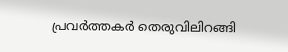പ്രവർത്തകർ തെരുവിലിറങ്ങി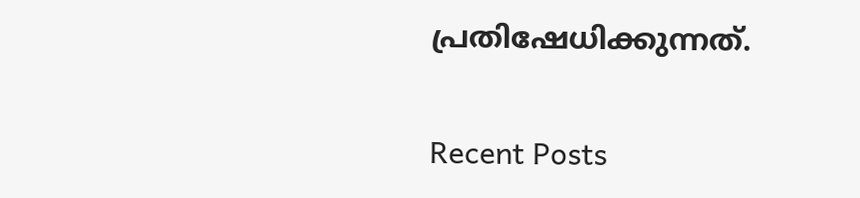പ്രതിഷേധിക്കുന്നത്.

Recent Posts